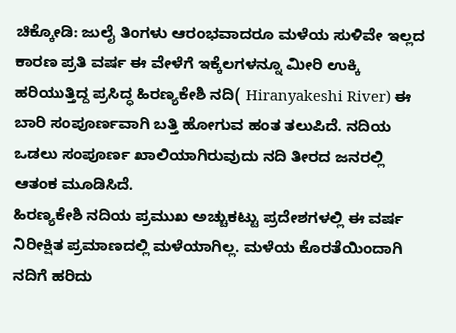ಚಿಕ್ಕೋಡಿ: ಜುಲೈ ತಿಂಗಳು ಆರಂಭವಾದರೂ ಮಳೆಯ ಸುಳಿವೇ ಇಲ್ಲದ ಕಾರಣ ಪ್ರತಿ ವರ್ಷ ಈ ವೇಳೆಗೆ ಇಕ್ಕೆಲಗಳನ್ನೂ ಮೀರಿ ಉಕ್ಕಿ ಹರಿಯುತ್ತಿದ್ದ ಪ್ರಸಿದ್ಧ ಹಿರಣ್ಯಕೇಶಿ ನದಿ( Hiranyakeshi River) ಈ ಬಾರಿ ಸಂಪೂರ್ಣವಾಗಿ ಬತ್ತಿ ಹೋಗುವ ಹಂತ ತಲುಪಿದೆ. ನದಿಯ ಒಡಲು ಸಂಪೂರ್ಣ ಖಾಲಿಯಾಗಿರುವುದು ನದಿ ತೀರದ ಜನರಲ್ಲಿ ಆತಂಕ ಮೂಡಿಸಿದೆ.
ಹಿರಣ್ಯಕೇಶಿ ನದಿಯ ಪ್ರಮುಖ ಅಚ್ಚುಕಟ್ಟು ಪ್ರದೇಶಗಳಲ್ಲಿ ಈ ವರ್ಷ ನಿರೀಕ್ಷಿತ ಪ್ರಮಾಣದಲ್ಲಿ ಮಳೆಯಾಗಿಲ್ಲ. ಮಳೆಯ ಕೊರತೆಯಿಂದಾಗಿ ನದಿಗೆ ಹರಿದು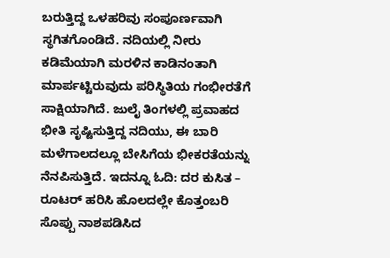ಬರುತ್ತಿದ್ದ ಒಳಹರಿವು ಸಂಪೂರ್ಣವಾಗಿ ಸ್ಥಗಿತಗೊಂಡಿದೆ. ನದಿಯಲ್ಲಿ ನೀರು ಕಡಿಮೆಯಾಗಿ ಮರಳಿನ ಕಾಡಿನಂತಾಗಿ ಮಾರ್ಪಟ್ಟಿರುವುದು ಪರಿಸ್ಥಿತಿಯ ಗಂಭೀರತೆಗೆ ಸಾಕ್ಷಿಯಾಗಿದೆ. ಜುಲೈ ತಿಂಗಳಲ್ಲಿ ಪ್ರವಾಹದ ಭೀತಿ ಸೃಷ್ಟಿಸುತ್ತಿದ್ದ ನದಿಯು, ಈ ಬಾರಿ ಮಳೆಗಾಲದಲ್ಲೂ ಬೇಸಿಗೆಯ ಭೀಕರತೆಯನ್ನು ನೆನಪಿಸುತ್ತಿದೆ. ಇದನ್ನೂ ಓದಿ: ದರ ಕುಸಿತ – ರೂಟರ್ ಹರಿಸಿ ಹೊಲದಲ್ಲೇ ಕೊತ್ತಂಬರಿ ಸೊಪ್ಪು ನಾಶಪಡಿಸಿದ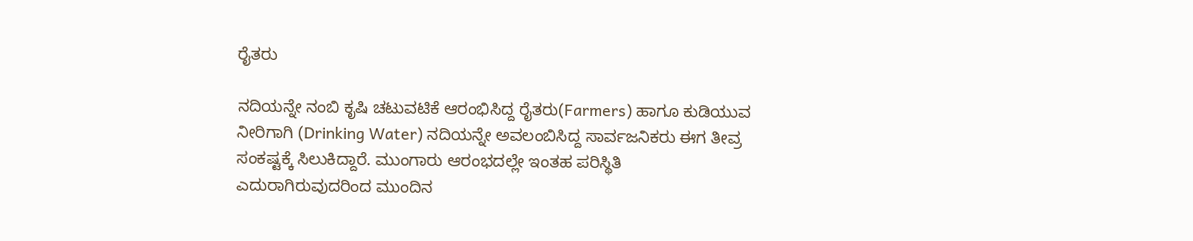ರೈತರು

ನದಿಯನ್ನೇ ನಂಬಿ ಕೃಷಿ ಚಟುವಟಿಕೆ ಆರಂಭಿಸಿದ್ದ ರೈತರು(Farmers) ಹಾಗೂ ಕುಡಿಯುವ ನೀರಿಗಾಗಿ (Drinking Water) ನದಿಯನ್ನೇ ಅವಲಂಬಿಸಿದ್ದ ಸಾರ್ವಜನಿಕರು ಈಗ ತೀವ್ರ ಸಂಕಷ್ಟಕ್ಕೆ ಸಿಲುಕಿದ್ದಾರೆ. ಮುಂಗಾರು ಆರಂಭದಲ್ಲೇ ಇಂತಹ ಪರಿಸ್ಥಿತಿ ಎದುರಾಗಿರುವುದರಿಂದ ಮುಂದಿನ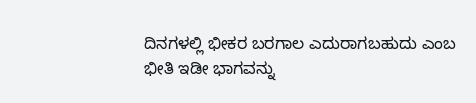ದಿನಗಳಲ್ಲಿ ಭೀಕರ ಬರಗಾಲ ಎದುರಾಗಬಹುದು ಎಂಬ ಭೀತಿ ಇಡೀ ಭಾಗವನ್ನು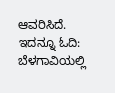ಆವರಿಸಿದೆ. ಇದನ್ನೂ ಓದಿ: ಬೆಳಗಾವಿಯಲ್ಲಿ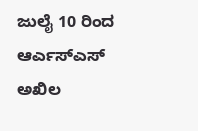ಜುಲೈ 10 ರಿಂದ ಆರ್ಎಸ್ಎಸ್ ಅಖಿಲ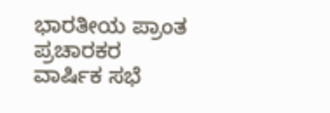ಭಾರತೀಯ ಪ್ರಾಂತ ಪ್ರಚಾರಕರ ವಾರ್ಷಿಕ ಸಭೆ